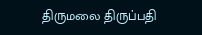திருமலை திருப்பதி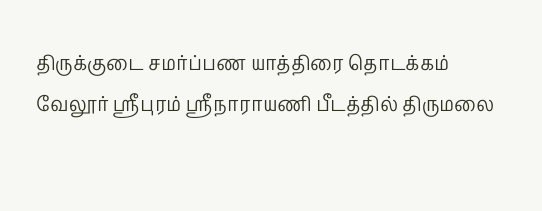திருக்குடை சமர்ப்பண யாத்திரை தொடக்கம்
வேலூர் ஸ்ரீபுரம் ஸ்ரீநாராயணி பீடத்தில் திருமலை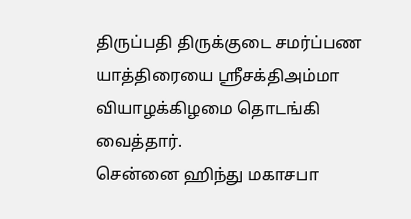திருப்பதி திருக்குடை சமர்ப்பண யாத்திரையை ஸ்ரீசக்திஅம்மா வியாழக்கிழமை தொடங்கி வைத்தார்.
சென்னை ஹிந்து மகாசபா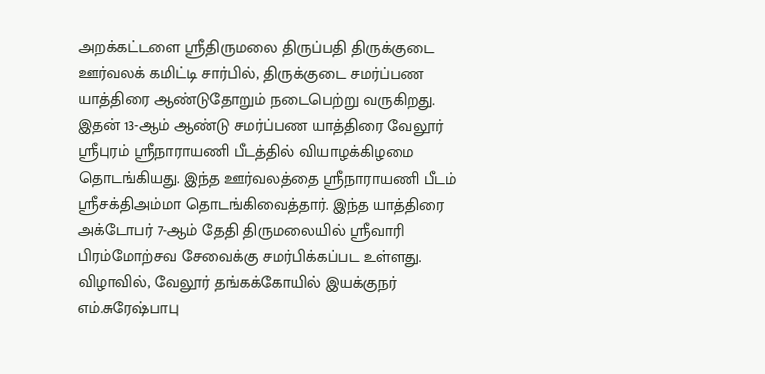அறக்கட்டளை ஸ்ரீதிருமலை திருப்பதி திருக்குடை ஊர்வலக் கமிட்டி சார்பில், திருக்குடை சமர்ப்பண யாத்திரை ஆண்டுதோறும் நடைபெற்று வருகிறது.
இதன் 13-ஆம் ஆண்டு சமர்ப்பண யாத்திரை வேலூர் ஸ்ரீபுரம் ஸ்ரீநாராயணி பீடத்தில் வியாழக்கிழமை தொடங்கியது. இந்த ஊர்வலத்தை ஸ்ரீநாராயணி பீடம் ஸ்ரீசக்திஅம்மா தொடங்கிவைத்தார். இந்த யாத்திரை அக்டோபர் 7-ஆம் தேதி திருமலையில் ஸ்ரீவாரி பிரம்மோற்சவ சேவைக்கு சமர்பிக்கப்பட உள்ளது.
விழாவில், வேலூர் தங்கக்கோயில் இயக்குநர் எம்.சுரேஷ்பாபு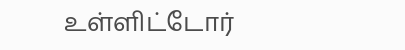உள்ளிட்டோர்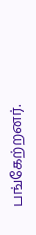பங்கேற்றனர்.